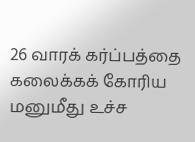26 வாரக் கர்ப்பத்தை கலைக்கக் கோரிய மனுமீது உச்ச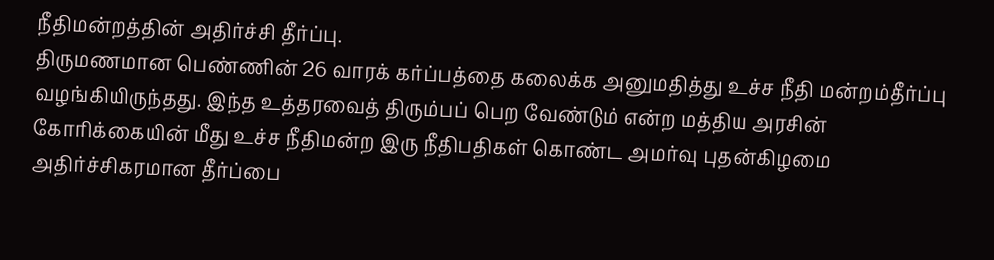நீதிமன்றத்தின் அதிர்ச்சி தீர்ப்பு.
திருமணமான பெண்ணின் 26 வாரக் கர்ப்பத்தை கலைக்க அனுமதித்து உச்ச நீதி மன்றம்தீர்ப்பு வழங்கியிருந்தது. இந்த உத்தரவைத் திரும்பப் பெற வேண்டும் என்ற மத்திய அரசின் கோரிக்கையின் மீது உச்ச நீதிமன்ற இரு நீதிபதிகள் கொண்ட அமர்வு புதன்கிழமை அதிர்ச்சிகரமான தீர்ப்பை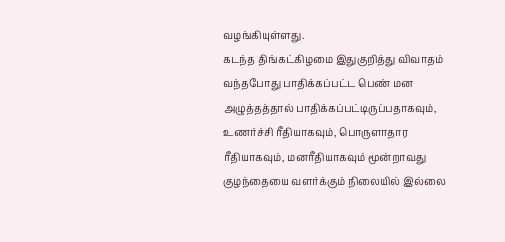வழங்கியுள்ளது.
கடந்த திங்கட்கிழமை இதுகுறித்து விவாதம் வந்தபோது பாதிக்கப்பட்ட பெண் மன அழுத்தத்தால் பாதிக்கப்பட்டிருப்பதாகவும், உணர்ச்சி ரீதியாகவும், பொருளாதார ரீதியாகவும், மனரீதியாகவும் மூன்றாவது குழந்தையை வளர்க்கும் நிலையில் இல்லை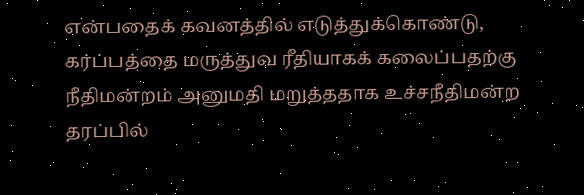என்பதைக் கவனத்தில் எடுத்துக்கொண்டு, கர்ப்பத்தை மருத்துவ ரீதியாகக் கலைப்பதற்கு நீதிமன்றம் அனுமதி மறுத்ததாக உச்சநீதிமன்ற தரப்பில்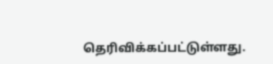தெரிவிக்கப்பட்டுள்ளது.